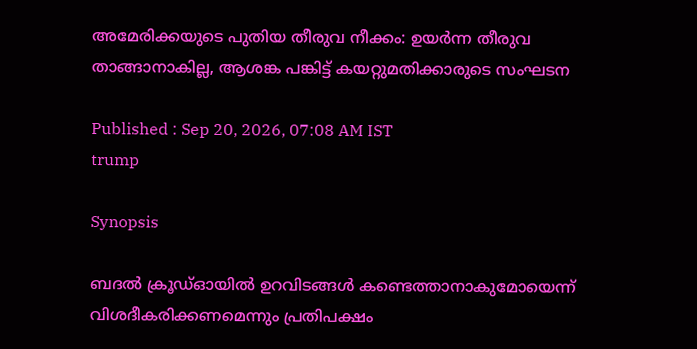അമേരിക്കയുടെ പുതിയ തീരുവ നീക്കം: ഉയർന്ന തീരുവ താങ്ങാനാകില്ല, ആശങ്ക പങ്കിട്ട് കയറ്റുമതിക്കാരുടെ സംഘടന

Published : Sep 20, 2026, 07:08 AM IST
trump

Synopsis

ബദൽ ക്രൂഡ്ഓയിൽ ഉറവിടങ്ങൾ കണ്ടെത്താനാകുമോയെന്ന് വിശദീകരിക്കണമെന്നും പ്രതിപക്ഷം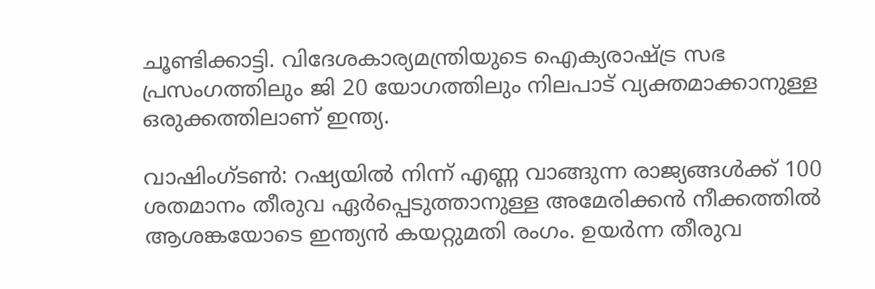ചൂണ്ടിക്കാട്ടി. വിദേശകാര്യമന്ത്രിയുടെ ഐക്യരാഷ്ട്ര സഭ പ്രസംഗത്തിലും ജി 20 യോഗത്തിലും നിലപാട് വ്യക്തമാക്കാനുള്ള ഒരുക്കത്തിലാണ് ഇന്ത്യ.

വാഷിംഗ്ടൺ: റഷ്യയിൽ നിന്ന് എണ്ണ വാങ്ങുന്ന രാജ്യങ്ങൾക്ക് 100 ശതമാനം തീരുവ ഏർപ്പെടുത്താനുള്ള അമേരിക്കൻ നീക്കത്തിൽ ആശങ്കയോടെ ഇന്ത്യൻ കയറ്റുമതി രംഗം. ഉയർന്ന തീരുവ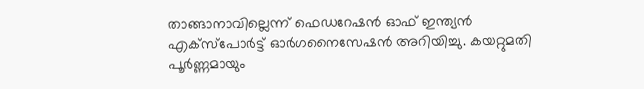താങ്ങാനാവില്ലെന്ന് ഫെഡറേഷൻ ഓഫ് ഇന്ത്യൻ എക്സ്പോർട്ട് ഓർഗനൈസേഷൻ അറിയിച്ചു. കയറ്റുമതി പൂർണ്ണമായും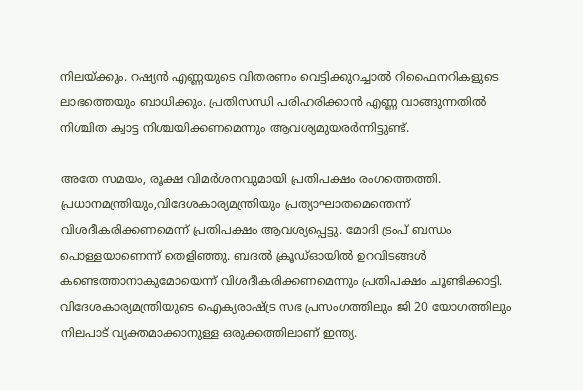നിലയ്ക്കും. റഷ്യൻ എണ്ണയുടെ വിതരണം വെട്ടിക്കുറച്ചാൽ റിഫൈനറികളുടെ ലാഭത്തെയും ബാധിക്കും. പ്രതിസന്ധി പരിഹരിക്കാൻ എണ്ണ വാങ്ങുന്നതിൽ നിശ്ചിത ക്വാട്ട നിശ്ചയിക്കണമെന്നും ആവശ്യമുയരർന്നിട്ടുണ്ട്.

അതേ സമയം, രൂക്ഷ വിമർശനവുമായി പ്രതിപക്ഷം രംഗത്തെത്തി. പ്രധാനമന്ത്രിയും,വിദേശകാര്യമന്ത്രിയും പ്രത്യാഘാതമെന്തെന്ന് വിശദീകരിക്കണമെന്ന് പ്രതിപക്ഷം ആവശ്യപ്പെട്ടു. മോദി ട്രംപ് ബന്ധം പൊള്ളയാണെന്ന് തെളിഞ്ഞു. ബദൽ ക്രൂഡ്ഓയിൽ ഉറവിടങ്ങൾ കണ്ടെത്താനാകുമോയെന്ന് വിശദീകരിക്കണമെന്നും പ്രതിപക്ഷം ചൂണ്ടിക്കാട്ടി. വിദേശകാര്യമന്ത്രിയുടെ ഐക്യരാഷ്ട്ര സഭ പ്രസംഗത്തിലും ജി 20 യോഗത്തിലും നിലപാട് വ്യക്തമാക്കാനുള്ള ഒരുക്കത്തിലാണ് ഇന്ത്യ.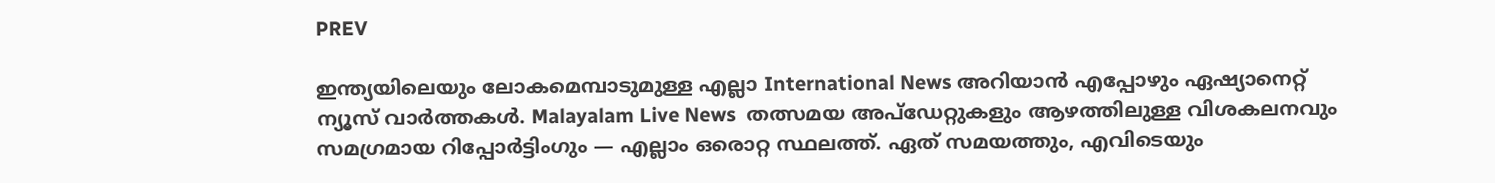PREV

ഇന്ത്യയിലെയും ലോകമെമ്പാടുമുള്ള എല്ലാ International News അറിയാൻ എപ്പോഴും ഏഷ്യാനെറ്റ് ന്യൂസ് വാർത്തകൾ. Malayalam Live News  തത്സമയ അപ്‌ഡേറ്റുകളും ആഴത്തിലുള്ള വിശകലനവും സമഗ്രമായ റിപ്പോർട്ടിംഗും — എല്ലാം ഒരൊറ്റ സ്ഥലത്ത്. ഏത് സമയത്തും, എവിടെയും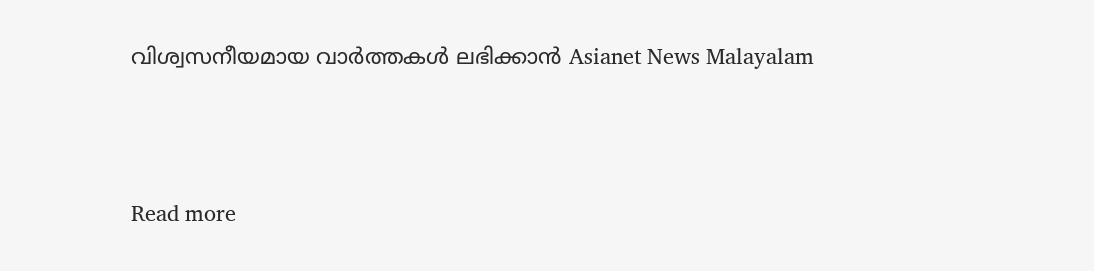വിശ്വസനീയമായ വാർത്തകൾ ലഭിക്കാൻ Asianet News Malayalam



Read more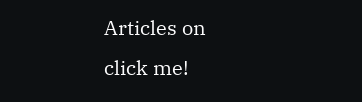Articles on
click me!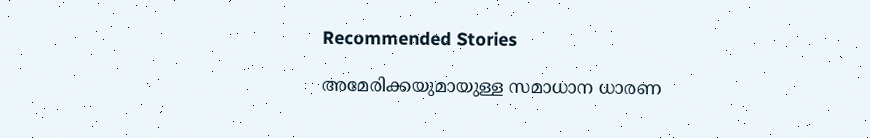Recommended Stories

അമേരിക്കയുമായുള്ള സമാധാന ധാരണ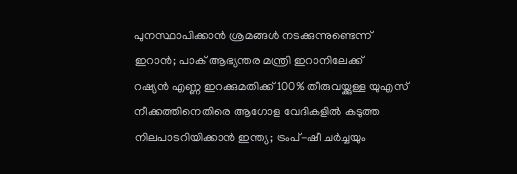പുനസ്ഥാപിക്കാൻ ശ്രമങ്ങൾ നടക്കുന്നുണ്ടെന്ന് ഇറാൻ; പാക് ആഭ്യന്തര മന്ത്രി ഇറാനിലേക്ക്
റഷ്യൻ എണ്ണ ഇറക്കുമതിക്ക് 100% തീരുവയ്ക്കുള്ള യുഎസ് നീക്കത്തിനെതിരെ ആഗോള വേദികളിൽ കടുത്ത നിലപാടറിയിക്കാൻ ഇന്ത്യ; ട്രംപ്-ഷീ ചർച്ചയും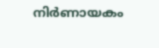നിർണായകം